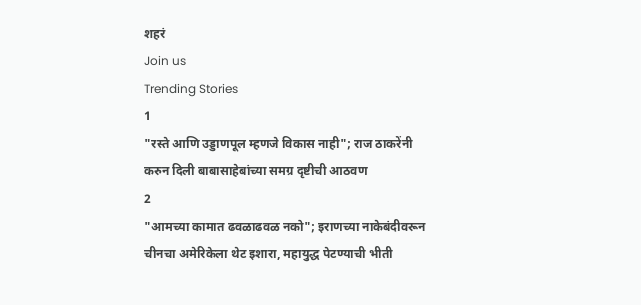शहरं
Join us
Trending Stories
1
"रस्ते आणि उड्डाणपूल म्हणजे विकास नाही"; राज ठाकरेंनी करुन दिली बाबासाहेबांच्या समग्र दृष्टीची आठवण
2
"आमच्या कामात ढवळाढवळ नको"; इराणच्या नाकेबंदीवरून चीनचा अमेरिकेला थेट इशारा, महायुद्ध पेटण्याची भीती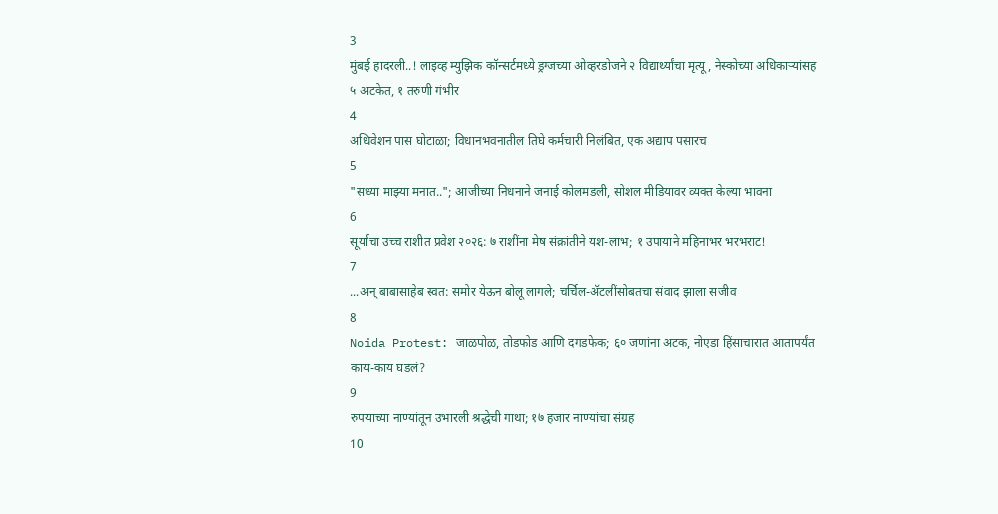3
मुंबई हादरली..! लाइव्ह म्युझिक कॉन्सर्टमध्ये ड्रग्जच्या ओव्हरडोजने २ विद्यार्थ्यांचा मृत्यू, नेस्कोच्या अधिकाऱ्यांसह ५ अटकेत, १ तरुणी गंभीर
4
अधिवेशन पास घोटाळा; विधानभवनातील तिघे कर्मचारी निलंबित, एक अद्याप पसारच
5
"सध्या माझ्या मनात.."; आजीच्या निधनाने जनाई कोलमडली, सोशल मीडियावर व्यक्त केल्या भावना
6
सूर्याचा उच्च राशीत प्रवेश २०२६: ७ राशींना मेष संक्रांतीने यश-लाभ; १ उपायाने महिनाभर भरभराट!
7
...अन् बाबासाहेब स्वत: समोर येऊन बोलू लागले; चर्चिल-ॲटलींसोबतचा संवाद झाला सजीव
8
Noida Protest: जाळपोळ, तोडफोड आणि दगडफेक; ६० जणांना अटक, नोएडा हिंसाचारात आतापर्यंत काय-काय घडलं?
9
रुपयाच्या नाण्यांतून उभारली श्रद्धेची गाथा; १७ हजार नाण्यांचा संग्रह
10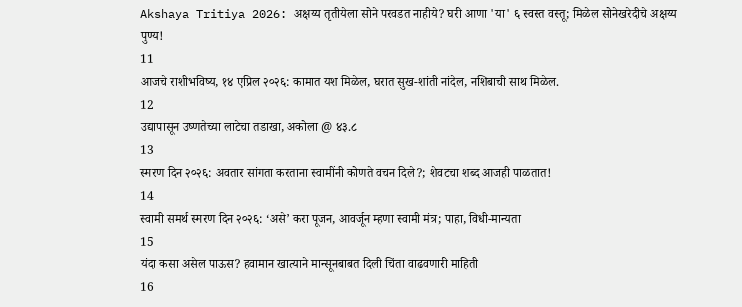Akshaya Tritiya 2026: अक्षय्य तृतीयेला सोने परवडत नाहीये? घरी आणा 'या' ६ स्वस्त वस्तू; मिळेल सोनेखरेदीचे अक्षय्य पुण्य!
11
आजचे राशीभविष्य, १४ एप्रिल २०२६: कामात यश मिळेल, घरात सुख-शांती नांदेल, नशिबाची साथ मिळेल.
12
उद्यापासून उष्णतेच्या लाटेचा तडाखा, अकोला @ ४३.८
13
स्मरण दिन २०२६: अवतार सांगता करताना स्वामींनी कोणते वचन दिले?; शेवटचा शब्द आजही पाळतात!
14
स्वामी समर्थ स्मरण दिन २०२६: ‘असे’ करा पूजन, आवर्जून म्हणा स्वामी मंत्र; पाहा, विधी-मान्यता
15
यंदा कसा असेल पाऊस? हवामान खात्याने मान्सूनबाबत दिली चिंता वाढवणारी माहिती
16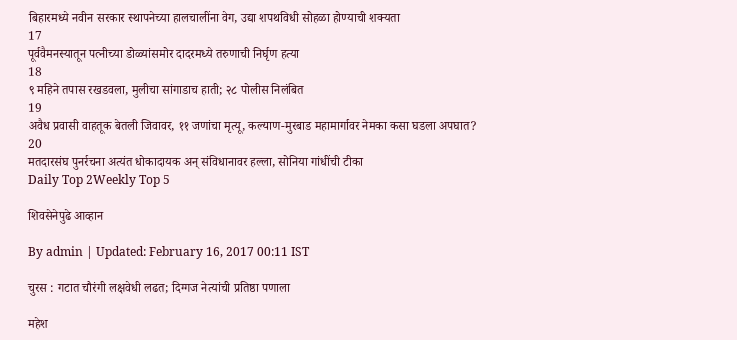बिहारमध्ये नवीन सरकार स्थापनेच्या हालचालींना वेग, उद्या शपथविधी सोहळा होण्याची शक्यता
17
पूर्ववैमनस्यातून पत्नीच्या डोळ्यांसमोर दादरमध्ये तरुणाची निर्घृण हत्या
18
९ महिने तपास रखडवला, मुलीचा सांगाडाच हाती; २८ पोलीस निलंबित
19
अवैध प्रवासी वाहतूक बेतली जिवावर, ११ जणांचा मृत्यू, कल्याण-मुरबाड महामार्गावर नेमका कसा घडला अपघात?
20
मतदारसंघ पुनर्रचना अत्यंत धोकादायक अन् संविधानावर हल्ला, सोनिया गांधींची टीका
Daily Top 2Weekly Top 5

शिवसेनेपुढे आव्हान

By admin | Updated: February 16, 2017 00:11 IST

चुरस : गटात चौरंगी लक्षवेधी लढत; दिग्गज नेत्यांची प्रतिष्ठा पणाला

महेश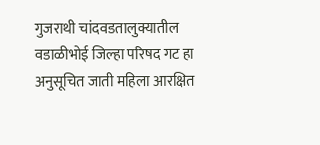गुजराथी चांदवडतालुक्यातील वडाळीभोई जिल्हा परिषद गट हा अनुसूचित जाती महिला आरक्षित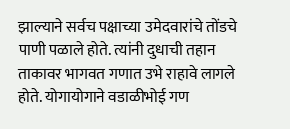झाल्याने सर्वच पक्षाच्या उमेदवारांचे तोंडचे पाणी पळाले होते. त्यांनी दुधाची तहान ताकावर भागवत गणात उभे राहावे लागले होते. योगायोगाने वडाळीभोई गण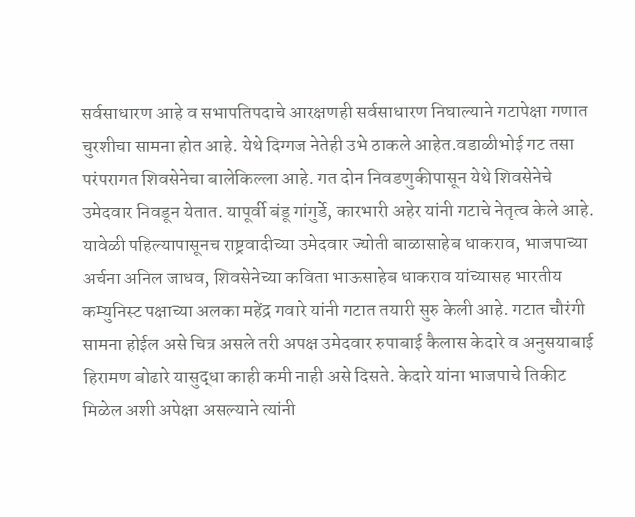सर्वसाधारण आहे व सभापतिपदाचे आरक्षणही सर्वसाधारण निघाल्याने गटापेक्षा गणात चुरशीचा सामना होत आहे. येथे दिग्गज नेतेही उभे ठाकले आहेत.वडाळीभोई गट तसा परंपरागत शिवसेनेचा बालेकिल्ला आहे. गत दोन निवडणुकीपासून येथे शिवसेनेचे उमेदवार निवडून येतात. यापूर्वी बंडू गांगुर्डे, कारभारी अहेर यांनी गटाचे नेतृत्व केले आहे. यावेळी पहिल्यापासूनच राष्ट्रवादीच्या उमेदवार ज्योती बाळासाहेब धाकराव, भाजपाच्या अर्चना अनिल जाधव, शिवसेनेच्या कविता भाऊसाहेब धाकराव यांच्यासह भारतीय कम्युनिस्ट पक्षाच्या अलका महेंद्र गवारे यांनी गटात तयारी सुरु केली आहे. गटात चौरंगी सामना होईल असे चित्र असले तरी अपक्ष उमेदवार रुपाबाई कैलास केदारे व अनुसयाबाई हिरामण बोढारे यासुद्धा काही कमी नाही असे दिसते. केदारे यांना भाजपाचे तिकीट मिळेल अशी अपेक्षा असल्याने त्यांनी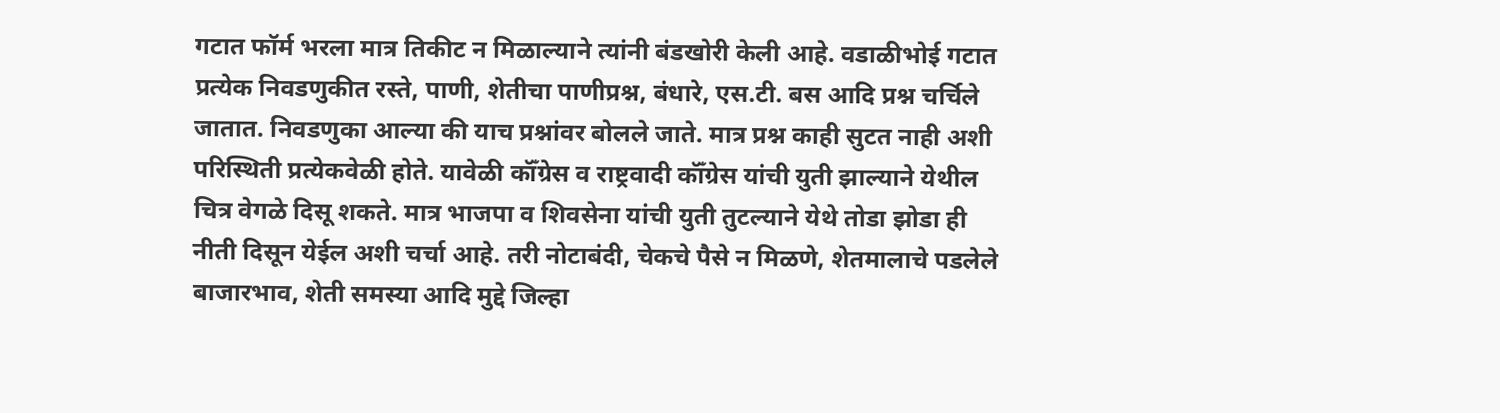गटात फॉर्म भरला मात्र तिकीट न मिळाल्याने त्यांनी बंडखोरी केली आहे. वडाळीभोई गटात प्रत्येक निवडणुकीत रस्ते, पाणी, शेतीचा पाणीप्रश्न, बंधारे, एस.टी. बस आदि प्रश्न चर्चिले जातात. निवडणुका आल्या की याच प्रश्नांवर बोलले जाते. मात्र प्रश्न काही सुटत नाही अशी परिस्थिती प्रत्येकवेळी होते. यावेळी कॉँग्रेस व राष्ट्रवादी कॉँग्रेस यांची युती झाल्याने येथील चित्र वेगळे दिसू शकते. मात्र भाजपा व शिवसेना यांची युती तुटल्याने येथे तोडा झोडा ही नीती दिसून येईल अशी चर्चा आहे. तरी नोटाबंदी, चेकचे पैसे न मिळणे, शेतमालाचे पडलेले बाजारभाव, शेती समस्या आदि मुद्दे जिल्हा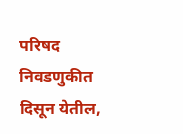परिषद निवडणुकीत दिसून येतील,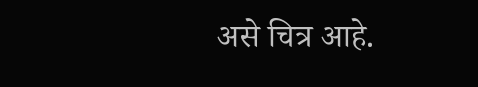असे चित्र आहे.